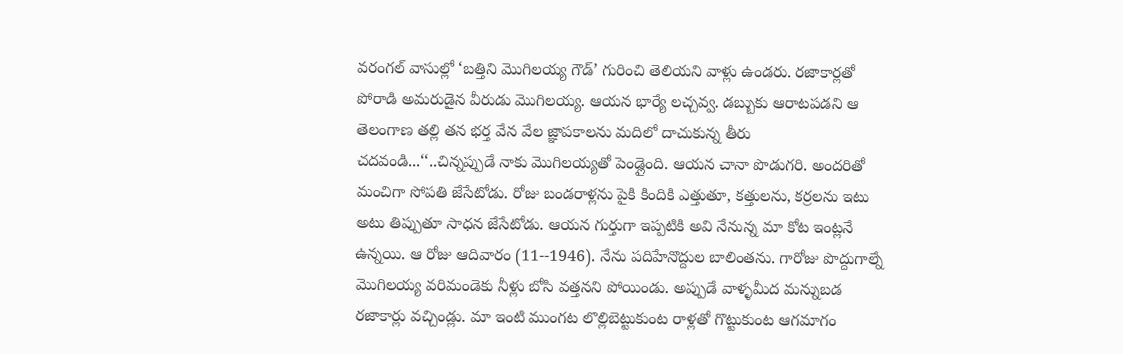వరంగల్ వాసుల్లో ‘బత్తిని మొగిలయ్య గౌడ్’ గురించి తెలియని వాళ్లు ఉండరు. రజాకార్లతో పోరాడి అమరుడైన వీరుడు మొగిలయ్య. ఆయన భార్యే లచ్చవ్వ. డబ్బుకు ఆరాటపడని ఆ తెలంగాణ తల్లి తన భర్త వేన వేల జ్ఞాపకాలను మదిలో దాచుకున్న తీరు చదవండి...‘‘..చిన్నప్పుడే నాకు మొగిలయ్యతో పెండ్లైంది. ఆయన చానా పొడుగరి. అందరితో
మంచిగా సోపతి జేసేటోడు. రోజు బండరాళ్లను పైకి కిందికి ఎత్తుతూ, కత్తులను, కర్రలను ఇటు అటు తిప్పుతూ సాధన జేసేటోడు. ఆయన గుర్తుగా ఇప్పటికి అవి నేనున్న మా కోట ఇంట్లనే ఉన్నయి. ఆ రోజు ఆదివారం (11--1946). నేను పదిహేనొద్దుల బాలింతను. గారోజు పొద్దుగాల్నే మొగిలయ్య వరిమండెకు నీళ్లు బోసి వత్తనని పోయిండు. అప్పుడే వాళ్ళమీద మన్నుబడ రజాకార్లు వచ్చిండ్లు. మా ఇంటి ముంగట లొల్లిబెట్టుకుంట రాళ్లతో గొట్టుకుంట ఆగమాగం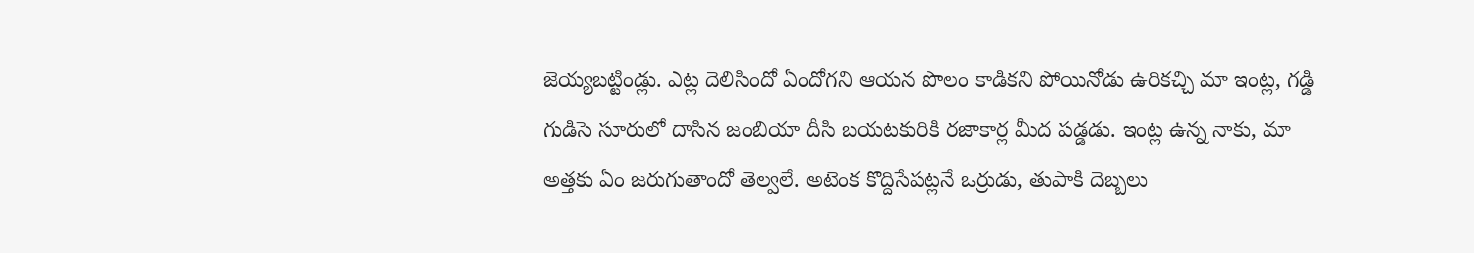జెయ్యబట్టిండ్లు. ఎట్ల దెలిసిందో ఏందోగని ఆయన పొలం కాడికని పోయినోడు ఉరికచ్చి మా ఇంట్ల, గడ్డి గుడిసె సూరులో దాసిన జంబియా దీసి బయటకురికి రజాకార్ల మీద పడ్డడు. ఇంట్ల ఉన్న నాకు, మా అత్తకు ఏం జరుగుతాందో తెల్వలే. అటెంక కొద్దిసేపట్లనే ఒర్రుడు, తుపాకి దెబ్బలు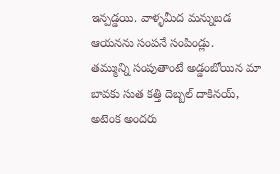ఇన్పడ్డయి. వాళ్ళమీద మన్నుబడ ఆయనను సంపనే సంపిండ్లు.
తమ్మున్ని సంపుతాంటే అడ్డంబోయిన మా బావకు సుత కత్తి దెబ్బల్ దాకినయ్, అటెంక అందరు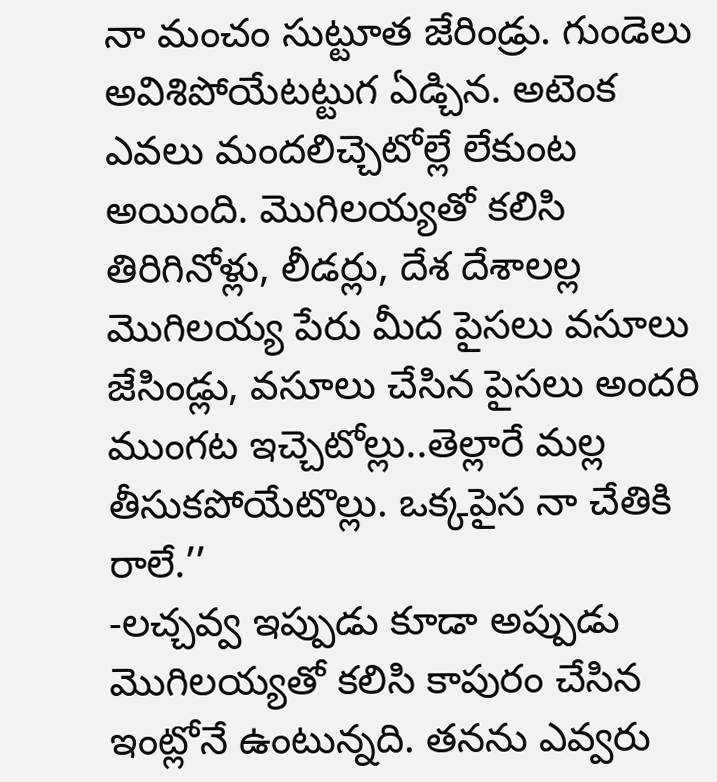నా మంచం సుట్టూత జేరిండ్రు. గుండెలు అవిశిపోయేటట్టుగ ఏడ్చిన. అటెంక ఎవలు మందలిచ్చెటోల్లే లేకుంట అయింది. మొగిలయ్యతో కలిసి తిరిగినోళ్లు, లీడర్లు, దేశ దేశాలల్ల మొగిలయ్య పేరు మీద పైసలు వసూలు జేసిండ్లు, వసూలు చేసిన పైసలు అందరి ముంగట ఇచ్చెటోల్లు..తెల్లారే మల్ల తీసుకపోయేటొల్లు. ఒక్కపైస నా చేతికి రాలే.’’
-లచ్చవ్వ ఇప్పుడు కూడా అప్పుడు మొగిలయ్యతో కలిసి కాపురం చేసిన ఇంట్లోనే ఉంటున్నది. తనను ఎవ్వరు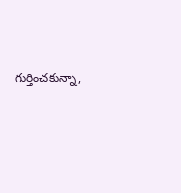గుర్తించకున్నా,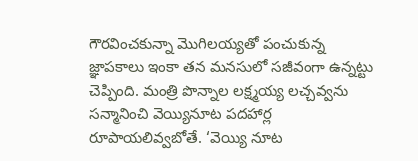గౌరవించకున్నా మొగిలయ్యతో పంచుకున్న జ్ఞాపకాలు ఇంకా తన మనసులో సజీవంగా ఉన్నట్టు చెప్పింది. మంత్రి పొన్నాల లక్ష్మయ్య లచ్చవ్వను సన్మానించి వెయ్యినూట పదహార్ల రూపాయలివ్వబోతే. ‘వెయ్యి నూట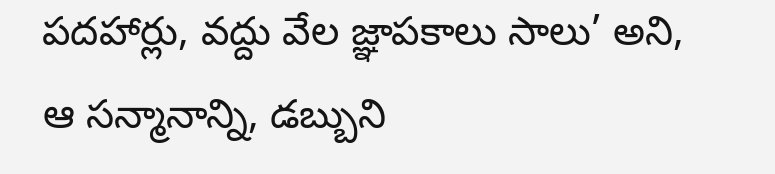పదహార్లు, వద్దు వేల జ్ఞాపకాలు సాలు’ అని, ఆ సన్మానాన్ని, డబ్బుని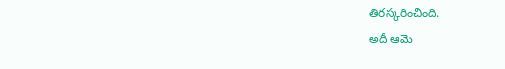తిరస్కరించింది.
అదీ ఆమె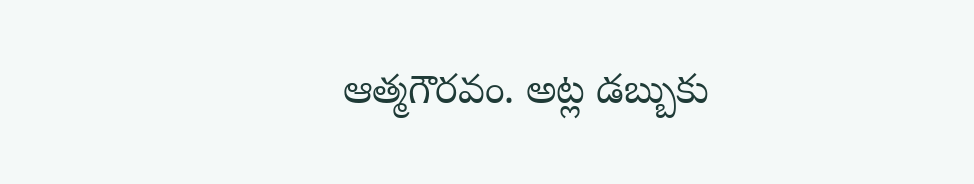ఆత్మగౌరవం. అట్ల డబ్బుకు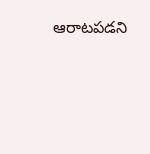ఆరాటపడని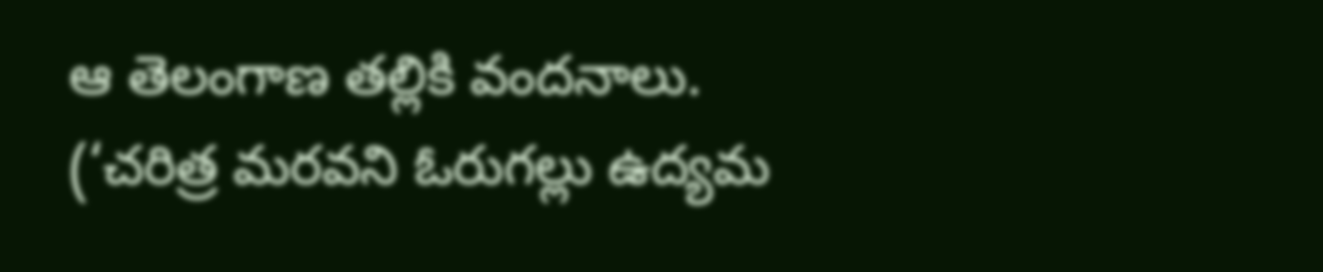ఆ తెలంగాణ తల్లికి వందనాలు.
(‘చరిత్ర మరవని ఓరుగల్లు ఉద్యమ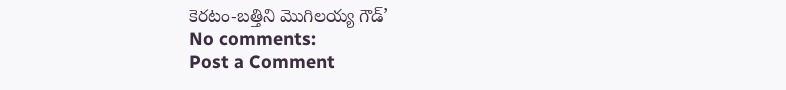కెరటం-బత్తిని మొగిలయ్య గౌడ్’
No comments:
Post a Comment